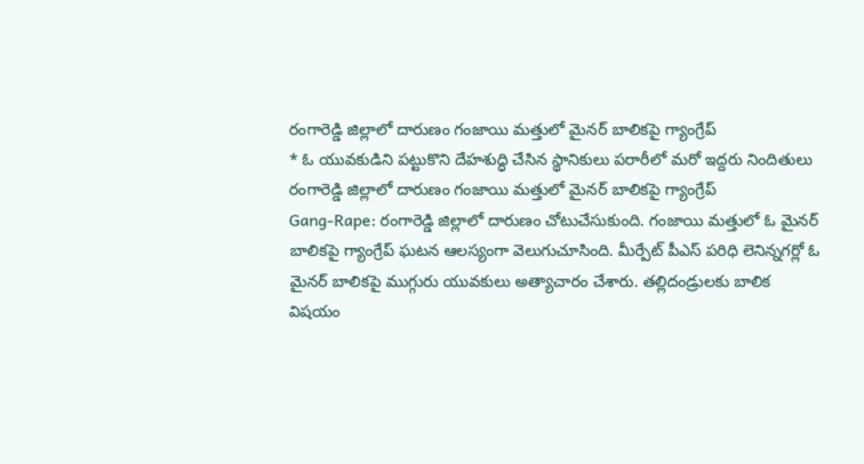రంగారెడ్డి జిల్లాలో దారుణం గంజాయి మత్తులో మైనర్ బాలికపై గ్యాంగ్రేప్
* ఓ యువకుడిని పట్టుకొని దేహశుద్ధి చేసిన స్థానికులు పరారీలో మరో ఇద్దరు నిందితులు
రంగారెడ్డి జిల్లాలో దారుణం గంజాయి మత్తులో మైనర్ బాలికపై గ్యాంగ్రేప్
Gang-Rape: రంగారెడ్డి జిల్లాలో దారుణం చోటుచేసుకుంది. గంజాయి మత్తులో ఓ మైనర్ బాలికపై గ్యాంగ్రేప్ ఘటన ఆలస్యంగా వెలుగుచూసింది. మీర్పేట్ పీఎస్ పరిధి లెనిన్నగర్లో ఓ మైనర్ బాలికపై ముగ్గురు యువకులు అత్యాచారం చేశారు. తల్లిదండ్రులకు బాలిక విషయం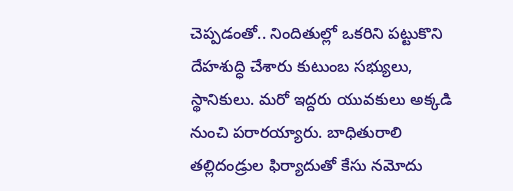చెప్పడంతో.. నిందితుల్లో ఒకరిని పట్టుకొని దేహశుద్ధి చేశారు కుటుంబ సభ్యులు, స్థానికులు. మరో ఇద్దరు యువకులు అక్కడి నుంచి పరారయ్యారు. బాధితురాలి తల్లిదండ్రుల ఫిర్యాదుతో కేసు నమోదు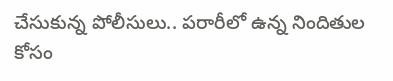చేసుకున్న పోలీసులు.. పరారీలో ఉన్న నిందితుల కోసం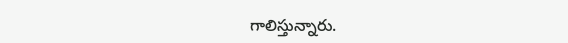గాలిస్తున్నారు.